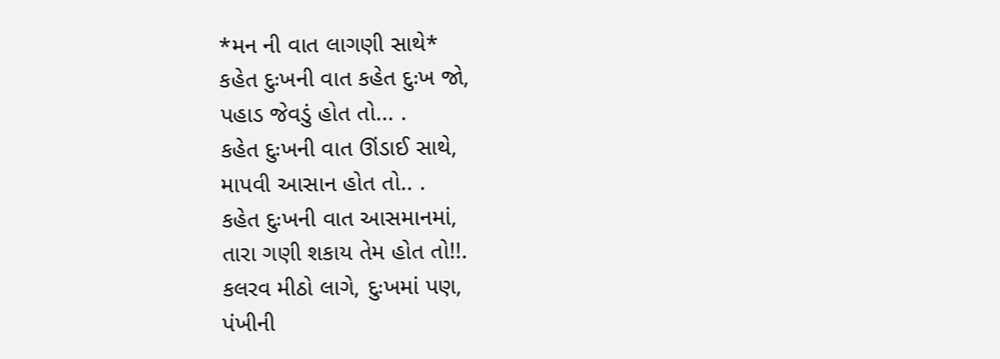*મન ની વાત લાગણી સાથે*
કહેત દુઃખની વાત કહેત દુઃખ જો,
પહાડ જેવડું હોત તો... .
કહેત દુઃખની વાત ઊંડાઈ સાથે,
માપવી આસાન હોત તો.. .
કહેત દુઃખની વાત આસમાનમાં,
તારા ગણી શકાય તેમ હોત તો!!.
કલરવ મીઠો લાગે, દુઃખમાં પણ,
પંખીની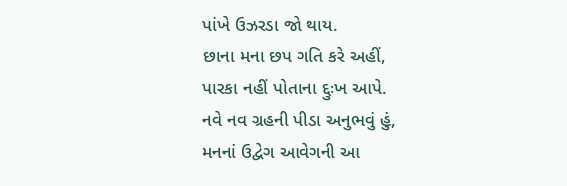પાંખે ઉઝરડા જો થાય.
છાના મના છપ ગતિ કરે અહીં,
પારકા નહીં પોતાના દ્દુઃખ આપે.
નવે નવ ગ્રહની પીડા અનુભવું હું,
મનનાં ઉદ્વેગ આવેગની આ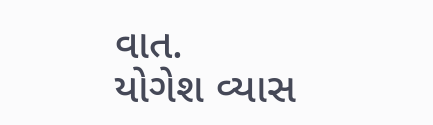વાત.
યોગેશ વ્યાસ